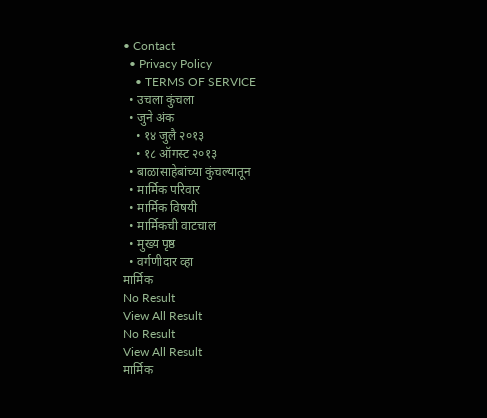• Contact
  • Privacy Policy
    • TERMS OF SERVICE
  • उचला कुंचला
  • जुने अंक
    • १४ जुलै २०१३
    • १८ ऑगस्ट २०१३
  • बाळासाहेबांच्या कुंचल्यातून
  • मार्मिक परिवार
  • मार्मिक विषयी
  • मार्मिकची वाटचाल
  • मुख्य पृष्ठ
  • वर्गणीदार व्हा
मार्मिक
No Result
View All Result
No Result
View All Result
मार्मिक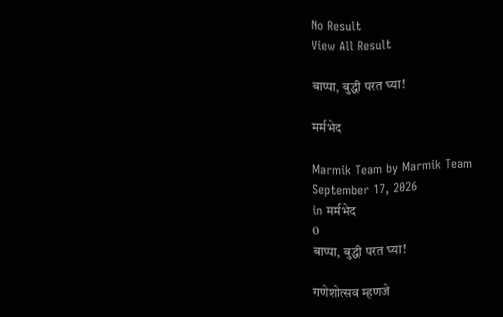No Result
View All Result

बाप्पा, बुद्धी परत घ्या!

मर्मभेद

Marmik Team by Marmik Team
September 17, 2026
in मर्मभेद
0
बाप्पा, बुद्धी परत घ्या!

गणेशोत्सव म्हणजे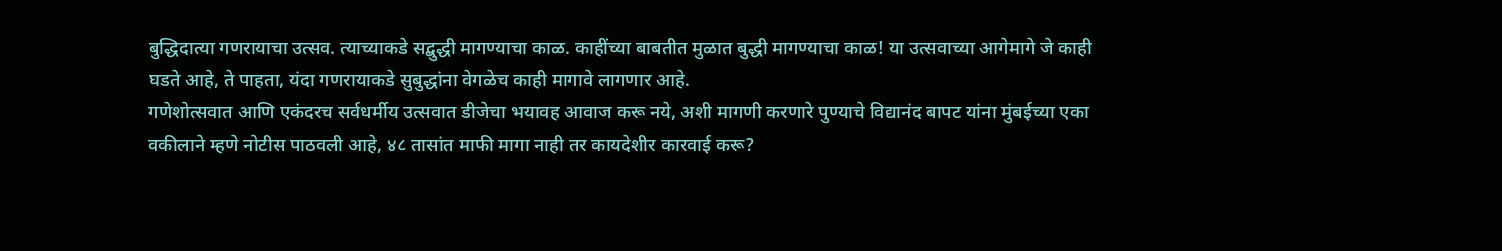बुद्धिदात्या गणरायाचा उत्सव. त्याच्याकडे सद्बुद्धी मागण्याचा काळ. काहींच्या बाबतीत मुळात बुद्धी मागण्याचा काळ! या उत्सवाच्या आगेमागे जे काही घडते आहे, ते पाहता, यंदा गणरायाकडे सुबुद्धांना वेगळेच काही मागावे लागणार आहे.
गणेशोत्सवात आणि एकंदरच सर्वधर्मीय उत्सवात डीजेचा भयावह आवाज करू नये, अशी मागणी करणारे पुण्याचे विद्यानंद बापट यांना मुंबईच्या एका वकीलाने म्हणे नोटीस पाठवली आहे, ४८ तासांत माफी मागा नाही तर कायदेशीर कारवाई करू?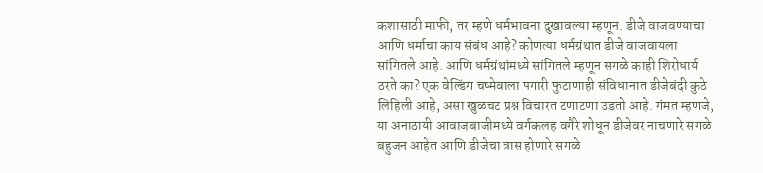कशासाठी माफी, तर म्हणे धर्मभावना दुखावल्या म्हणून. डीजे वाजवण्याचा आणि धर्माचा काय संबंध आहे? कोणत्या धर्मग्रंथात डीजे वाजवायला सांगितले आहे. आणि धर्मग्रंथांमध्ये सांगितले म्हणून सगळे काही शिरोधार्य ठरते का? एक वेल्डिंग चष्मेवाला पगारी फुटाणाही संविधानात डीजेबंदी कुठे लिहिली आहे, असा खुळचट प्रश्न विचारत टणाटणा उडतो आहे. गंमत म्हणजे, या अनाठायी आवाजबाजीमध्ये वर्गकलह वगैरे शोधून डीजेवर नाचणारे सगळे बहुजन आहेत आणि डीजेचा त्रास होणारे सगळे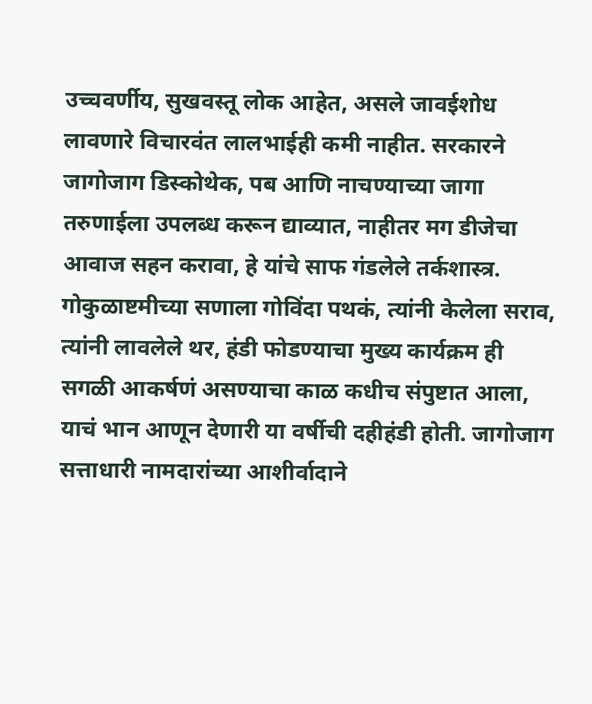उच्चवर्णीय, सुखवस्तू लोक आहेत, असले जावईशोध लावणारे विचारवंत लालभाईही कमी नाहीत. सरकारने जागोजाग डिस्कोथेक, पब आणि नाचण्याच्या जागा तरुणाईला उपलब्ध करून द्याव्यात, नाहीतर मग डीजेचा आवाज सहन करावा, हे यांचे साफ गंडलेले तर्कशास्त्र.
गोकुळाष्टमीच्या सणाला गोविंदा पथकं, त्यांनी केलेला सराव, त्यांनी लावलेले थर, हंडी फोडण्याचा मुख्य कार्यक्रम ही सगळी आकर्षणं असण्याचा काळ कधीच संपुष्टात आला, याचं भान आणून देणारी या वर्षीची दहीहंडी होती. जागोजाग सत्ताधारी नामदारांच्या आशीर्वादाने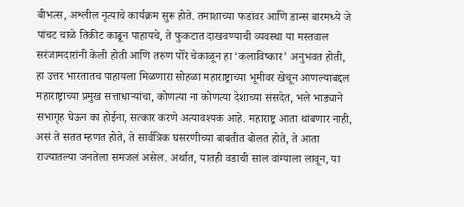बीभत्स, अश्लील नृत्याचे कार्यक्रम सुरू होते. तमाशाच्या फडांवर आणि डान्स बारमध्ये जे पांचट चाळे तिकीट काढून पाहायचे, ते फुकटात दाखवण्याची व्यवस्था या मस्तवाल सरंजामदारांनी केली होती आणि तरुण पोरे चेकाळून हा ‘कलाविष्कार’ अनुभवत होती, हा उत्तर भारतातच पाहायला मिळणारा सोहळा महाराष्ट्राच्या भूमीवर खेचून आणल्याबद्दल महाराष्ट्राच्या प्रमुख सत्ताधार्‍यांचा, कोणत्या ना कोणत्या देशाच्या संसदेत, भले भाड्याने सभागृह घेऊन का होईना, सत्कार करणे अत्यावश्यक आहे. महाराष्ट्र आता थांबणार नाही, असं ते सतत म्हणत होते, ते सार्वत्रिक घसरणीच्या बाबतीत बोलत होते, ते आता राज्यातल्या जनतेला समजलं असेल. अर्थात, यातही वडाची साल वांग्याला लावून, या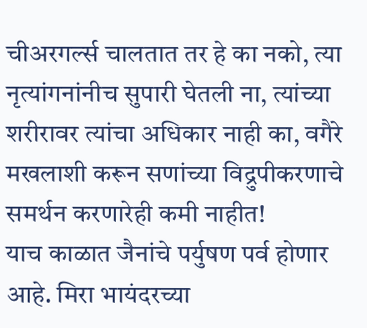चीअरगर्ल्स चालतात तर हे का नको, त्या नृत्यांगनांनीच सुपारी घेतली ना, त्यांच्या शरीरावर त्यांचा अधिकार नाही का, वगैरे मखलाशी करून सणांच्या विद्रुपीकरणाचे समर्थन करणारेही कमी नाहीत!
याच काळात जैनांचे पर्युषण पर्व होणार आहे. मिरा भायंदरच्या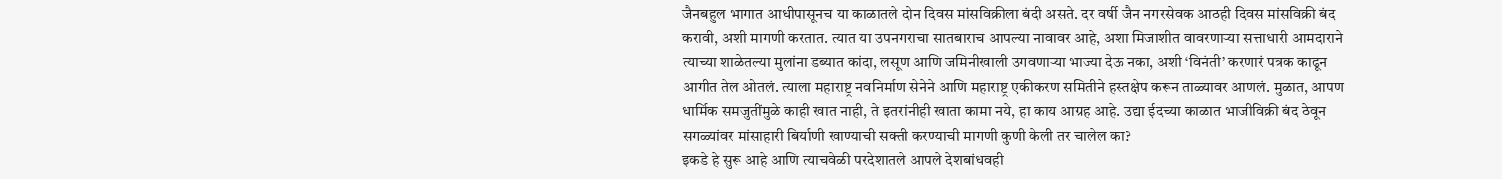जैनबहुल भागात आधीपासूनच या काळातले दोन दिवस मांसविक्रीला बंदी असते. दर वर्षी जैन नगरसेवक आठही दिवस मांसविक्री बंद करावी, अशी मागणी करतात. त्यात या उपनगराचा सातबाराच आपल्या नावावर आहे, अशा मिजाशीत वावरणार्‍या सत्ताधारी आमदाराने त्याच्या शाळेतल्या मुलांना डब्यात कांदा, लसूण आणि जमिनीखाली उगवणार्‍या भाज्या देऊ नका, अशी ‘विनंती’ करणारं पत्रक काढून आगीत तेल ओतलं. त्याला महाराष्ट्र नवनिर्माण सेनेने आणि महाराष्ट्र एकीकरण समितीने हस्तक्षेप करून ताळ्यावर आणलं. मुळात, आपण धार्मिक समजुतींमुळे काही खात नाही, ते इतरांनीही खाता कामा नये, हा काय आग्रह आहे. उद्या ईदच्या काळात भाजीविक्री बंद ठेवून सगळ्यांवर मांसाहारी बिर्याणी खाण्याची सक्ती करण्याची मागणी कुणी केली तर चालेल का?
इकडे हे सुरू आहे आणि त्याचवेळी परदेशातले आपले देशबांधवही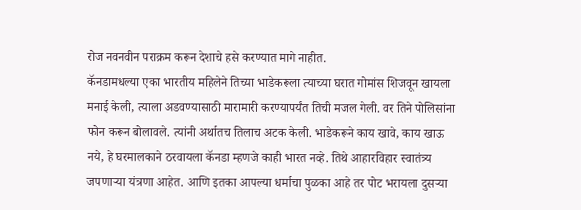रोज नवनवीन पराक्रम करून देशाचे हसे करण्यात मागे नाहीत.
कॅनडामधल्या एका भारतीय महिलेने तिच्या भाडेकरूला त्याच्या घरात गोमांस शिजवून खायला मनाई केली, त्याला अडवण्यासाठी मारामारी करण्यापर्यंत तिची मजल गेली. वर तिने पोलिसांना फोन करून बोलावले. त्यांनी अर्थातच तिलाच अटक केली. भाडेकरूने काय खावे, काय खाऊ नये, हे घरमालकाने ठरवायला कॅनडा म्हणजे काही भारत नव्हे. तिथे आहारविहार स्वातंत्र्य जपणार्‍या यंत्रणा आहेत. आणि इतका आपल्या धर्माचा पुळका आहे तर पोट भरायला दुसर्‍या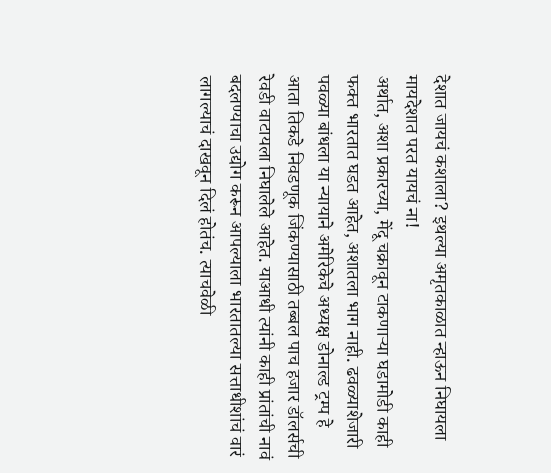देशात जायचं कशाला? इथल्या अमृतकाळात न्हाऊन निघायला मायदेशात परत यायचं ना!
अर्थात, अशा प्रकारच्या, मेंदू चक्रावून टाकणार्‍या घडामोडी काही फक्त भारतात घडत आहेत, अशातला भाग नाही. ढवळ्याशेजारी पवळ्या बांधला या न्यायाने अमेरिकेचे अध्यक्ष डोनाल्ड ट्रम्प हे आता तिकडे निवडणूक जिंकण्यासाठी तब्बल पाच हजार डॉलर्सची रेवडी वाटायला निघालेले आहेत. याआधी त्यांनी काही प्रांतांची नावं बदलण्याचा उद्योग करून आपल्याला भारतातल्या सत्ताधीशांचं वारं लागल्याचं दाखवून दिलं होतंच. त्याचवेळी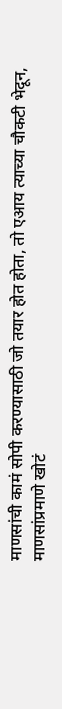माणसांची कामं सोपी करण्यासाठी जो तयार होत होता, तो एआय त्याच्या चौकटी भेदून, माणसांप्रमाणे खोटं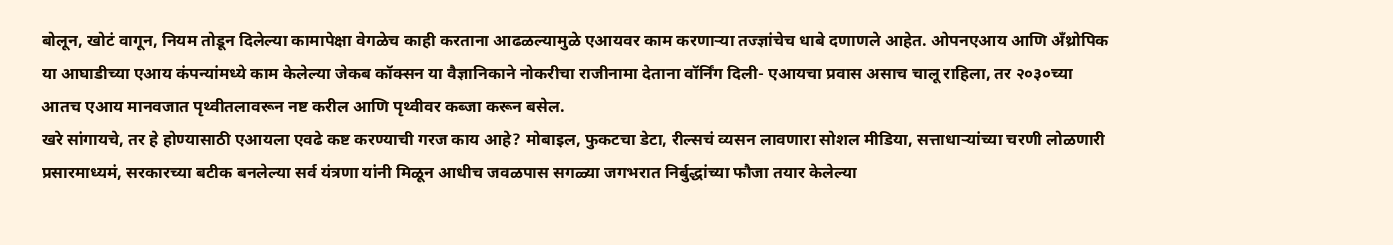बोलून, खोटं वागून, नियम तोडून दिलेल्या कामापेक्षा वेगळेच काही करताना आढळल्यामुळे एआयवर काम करणार्‍या तज्ज्ञांचेच धाबे दणाणले आहेत. ओपनएआय आणि अँथ्रोपिक या आघाडीच्या एआय कंपन्यांमध्ये काम केलेल्या जेकब कॉक्सन या वैज्ञानिकाने नोकरीचा राजीनामा देताना वॉर्निंग दिली- एआयचा प्रवास असाच चालू राहिला, तर २०३०च्या आतच एआय मानवजात पृथ्वीतलावरून नष्ट करील आणि पृथ्वीवर कब्जा करून बसेल.
खरे सांगायचे, तर हे होण्यासाठी एआयला एवढे कष्ट करण्याची गरज काय आहे? मोबाइल, फुकटचा डेटा, रील्सचं व्यसन लावणारा सोशल मीडिया, सत्ताधार्‍यांच्या चरणी लोळणारी प्रसारमाध्यमं, सरकारच्या बटीक बनलेल्या सर्व यंत्रणा यांनी मिळून आधीच जवळपास सगळ्या जगभरात निर्बुद्धांच्या फौजा तयार केलेल्या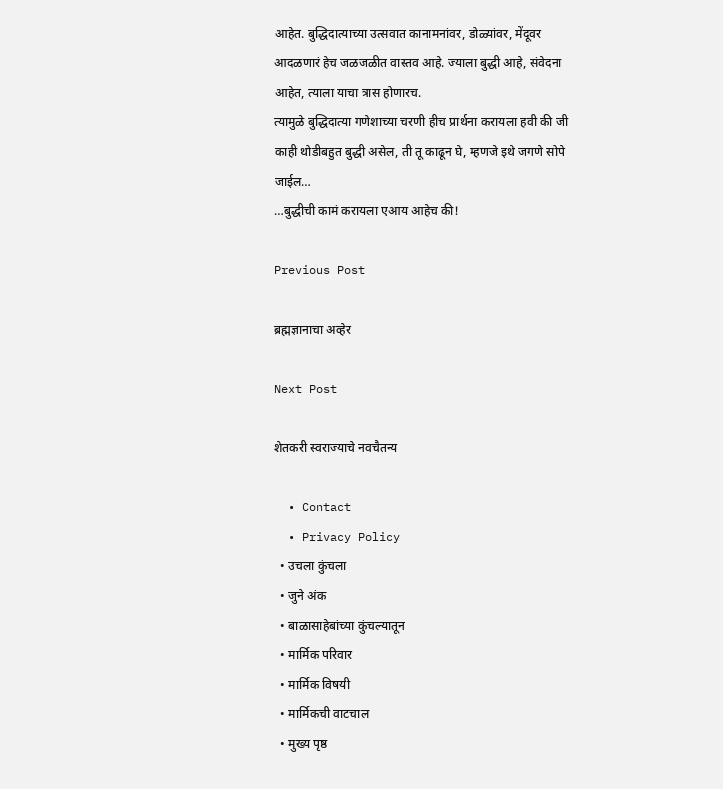आहेत. बुद्धिदात्याच्या उत्सवात कानामनांवर, डोळ्यांवर, मेंदूवर आदळणारं हेच जळजळीत वास्तव आहे. ज्याला बुद्धी आहे, संवेदना आहेत, त्याला याचा त्रास होणारच.
त्यामुळे बुद्धिदात्या गणेशाच्या चरणी हीच प्रार्थना करायला हवी की जी काही थोडीबहुत बुद्धी असेल, ती तू काढून घे, म्हणजे इथे जगणे सोपे जाईल…
…बुद्धीची कामं करायला एआय आहेच की!

Previous Post

ब्रह्मज्ञानाचा अव्हेर

Next Post

शेतकरी स्वराज्याचे नवचैतन्य

  • Contact
  • Privacy Policy
  • उचला कुंचला
  • जुने अंक
  • बाळासाहेबांच्या कुंचल्यातून
  • मार्मिक परिवार
  • मार्मिक विषयी
  • मार्मिकची वाटचाल
  • मुख्य पृष्ठ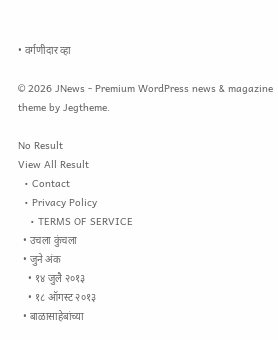• वर्गणीदार व्हा

© 2026 JNews - Premium WordPress news & magazine theme by Jegtheme.

No Result
View All Result
  • Contact
  • Privacy Policy
    • TERMS OF SERVICE
  • उचला कुंचला
  • जुने अंक
    • १४ जुलै २०१३
    • १८ ऑगस्ट २०१३
  • बाळासाहेबांच्या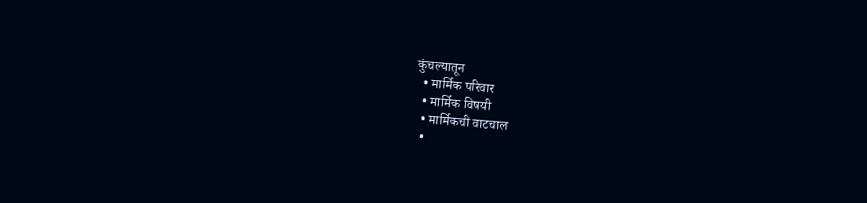कुंचल्यातून
  • मार्मिक परिवार
  • मार्मिक विषयी
  • मार्मिकची वाटचाल
  •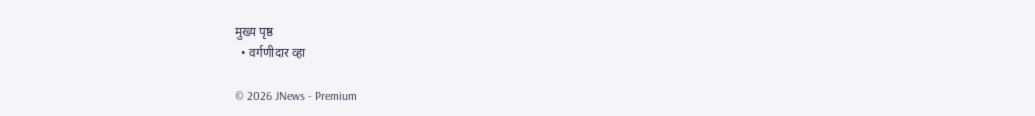मुख्य पृष्ठ
  • वर्गणीदार व्हा

© 2026 JNews - Premium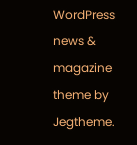WordPress news & magazine theme by Jegtheme.